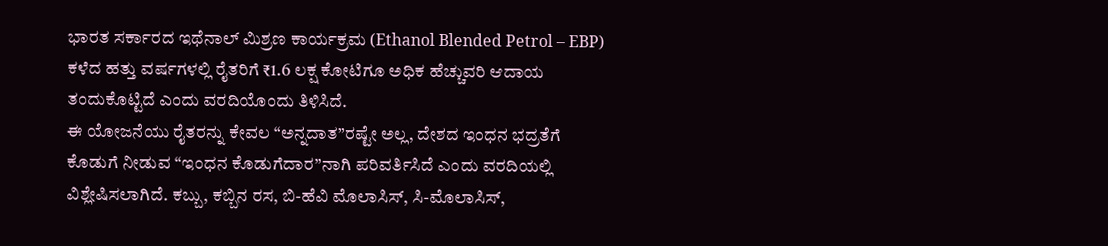ಭಾರತ ಸರ್ಕಾರದ ಇಥೆನಾಲ್ ಮಿಶ್ರಣ ಕಾರ್ಯಕ್ರಮ (Ethanol Blended Petrol – EBP) ಕಳೆದ ಹತ್ತು ವರ್ಷಗಳಲ್ಲಿ ರೈತರಿಗೆ ₹1.6 ಲಕ್ಷ ಕೋಟಿಗೂ ಅಧಿಕ ಹೆಚ್ಚುವರಿ ಆದಾಯ ತಂದುಕೊಟ್ಟಿದೆ ಎಂದು ವರದಿಯೊಂದು ತಿಳಿಸಿದೆ.
ಈ ಯೋಜನೆಯು ರೈತರನ್ನು ಕೇವಲ “ಅನ್ನದಾತ”ರಷ್ಟೇ ಅಲ್ಲ, ದೇಶದ ಇಂಧನ ಭದ್ರತೆಗೆ ಕೊಡುಗೆ ನೀಡುವ “ಇಂಧನ ಕೊಡುಗೆದಾರ”ನಾಗಿ ಪರಿವರ್ತಿಸಿದೆ ಎಂದು ವರದಿಯಲ್ಲಿ ವಿಶ್ಲೇಷಿಸಲಾಗಿದೆ. ಕಬ್ಬು, ಕಬ್ಬಿನ ರಸ, ಬಿ-ಹೆವಿ ಮೊಲಾಸಿಸ್, ಸಿ-ಮೊಲಾಸಿಸ್,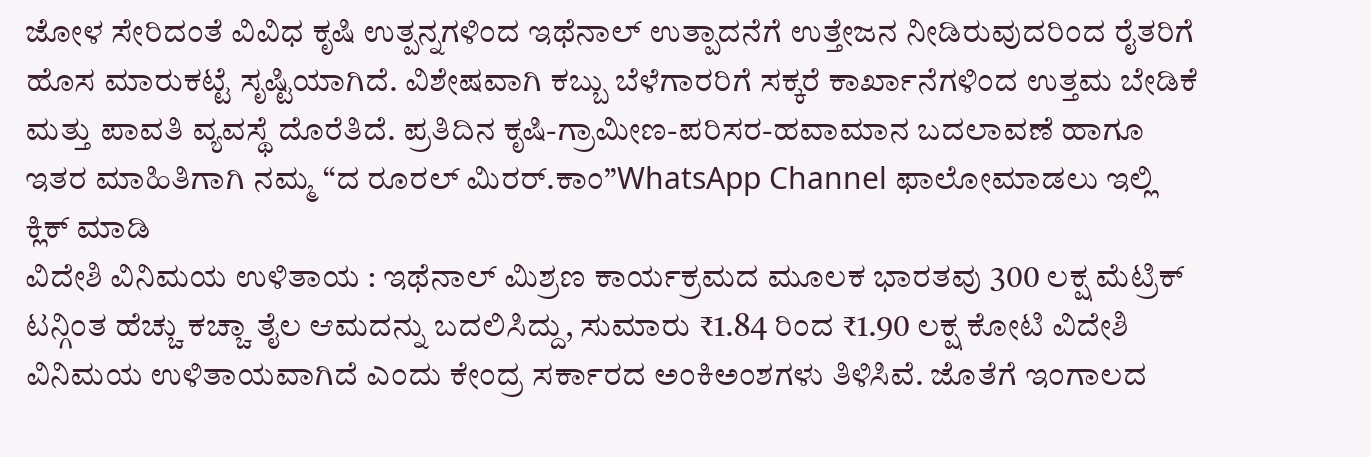ಜೋಳ ಸೇರಿದಂತೆ ವಿವಿಧ ಕೃಷಿ ಉತ್ಪನ್ನಗಳಿಂದ ಇಥೆನಾಲ್ ಉತ್ಪಾದನೆಗೆ ಉತ್ತೇಜನ ನೀಡಿರುವುದರಿಂದ ರೈತರಿಗೆ ಹೊಸ ಮಾರುಕಟ್ಟೆ ಸೃಷ್ಟಿಯಾಗಿದೆ. ವಿಶೇಷವಾಗಿ ಕಬ್ಬು ಬೆಳೆಗಾರರಿಗೆ ಸಕ್ಕರೆ ಕಾರ್ಖಾನೆಗಳಿಂದ ಉತ್ತಮ ಬೇಡಿಕೆ ಮತ್ತು ಪಾವತಿ ವ್ಯವಸ್ಥೆ ದೊರೆತಿದೆ. ಪ್ರತಿದಿನ ಕೃಷಿ-ಗ್ರಾಮೀಣ-ಪರಿಸರ-ಹವಾಮಾನ ಬದಲಾವಣೆ ಹಾಗೂ ಇತರ ಮಾಹಿತಿಗಾಗಿ ನಮ್ಮ “ದ ರೂರಲ್ ಮಿರರ್.ಕಾಂ”WhatsApp Channel ಫಾಲೋಮಾಡಲು ಇಲ್ಲಿ ಕ್ಲಿಕ್ ಮಾಡಿ
ವಿದೇಶಿ ವಿನಿಮಯ ಉಳಿತಾಯ : ಇಥೆನಾಲ್ ಮಿಶ್ರಣ ಕಾರ್ಯಕ್ರಮದ ಮೂಲಕ ಭಾರತವು 300 ಲಕ್ಷ ಮೆಟ್ರಿಕ್ ಟನ್ಗಿಂತ ಹೆಚ್ಚು ಕಚ್ಚಾ ತೈಲ ಆಮದನ್ನು ಬದಲಿಸಿದ್ದು, ಸುಮಾರು ₹1.84 ರಿಂದ ₹1.90 ಲಕ್ಷ ಕೋಟಿ ವಿದೇಶಿ ವಿನಿಮಯ ಉಳಿತಾಯವಾಗಿದೆ ಎಂದು ಕೇಂದ್ರ ಸರ್ಕಾರದ ಅಂಕಿಅಂಶಗಳು ತಿಳಿಸಿವೆ. ಜೊತೆಗೆ ಇಂಗಾಲದ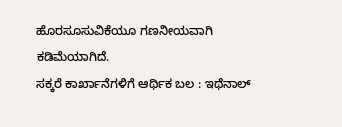ಹೊರಸೂಸುವಿಕೆಯೂ ಗಣನೀಯವಾಗಿ ಕಡಿಮೆಯಾಗಿದೆ.
ಸಕ್ಕರೆ ಕಾರ್ಖಾನೆಗಳಿಗೆ ಆರ್ಥಿಕ ಬಲ : ಇಥೆನಾಲ್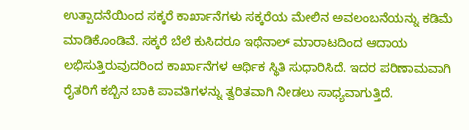ಉತ್ಪಾದನೆಯಿಂದ ಸಕ್ಕರೆ ಕಾರ್ಖಾನೆಗಳು ಸಕ್ಕರೆಯ ಮೇಲಿನ ಅವಲಂಬನೆಯನ್ನು ಕಡಿಮೆ ಮಾಡಿಕೊಂಡಿವೆ. ಸಕ್ಕರೆ ಬೆಲೆ ಕುಸಿದರೂ ಇಥೆನಾಲ್ ಮಾರಾಟದಿಂದ ಆದಾಯ ಲಭಿಸುತ್ತಿರುವುದರಿಂದ ಕಾರ್ಖಾನೆಗಳ ಆರ್ಥಿಕ ಸ್ಥಿತಿ ಸುಧಾರಿಸಿದೆ. ಇದರ ಪರಿಣಾಮವಾಗಿ ರೈತರಿಗೆ ಕಬ್ಬಿನ ಬಾಕಿ ಪಾವತಿಗಳನ್ನು ತ್ವರಿತವಾಗಿ ನೀಡಲು ಸಾಧ್ಯವಾಗುತ್ತಿದೆ.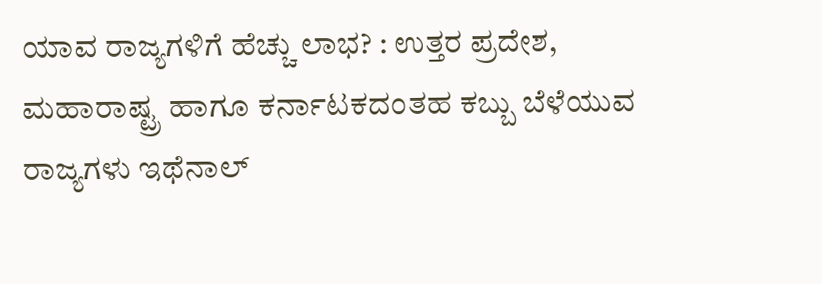ಯಾವ ರಾಜ್ಯಗಳಿಗೆ ಹೆಚ್ಚು ಲಾಭ? : ಉತ್ತರ ಪ್ರದೇಶ, ಮಹಾರಾಷ್ಟ್ರ ಹಾಗೂ ಕರ್ನಾಟಕದಂತಹ ಕಬ್ಬು ಬೆಳೆಯುವ ರಾಜ್ಯಗಳು ಇಥೆನಾಲ್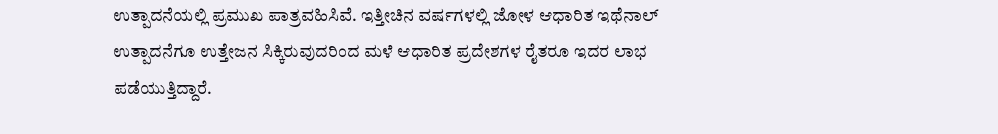ಉತ್ಪಾದನೆಯಲ್ಲಿ ಪ್ರಮುಖ ಪಾತ್ರವಹಿಸಿವೆ. ಇತ್ತೀಚಿನ ವರ್ಷಗಳಲ್ಲಿ ಜೋಳ ಆಧಾರಿತ ಇಥೆನಾಲ್ ಉತ್ಪಾದನೆಗೂ ಉತ್ತೇಜನ ಸಿಕ್ಕಿರುವುದರಿಂದ ಮಳೆ ಆಧಾರಿತ ಪ್ರದೇಶಗಳ ರೈತರೂ ಇದರ ಲಾಭ ಪಡೆಯುತ್ತಿದ್ದಾರೆ.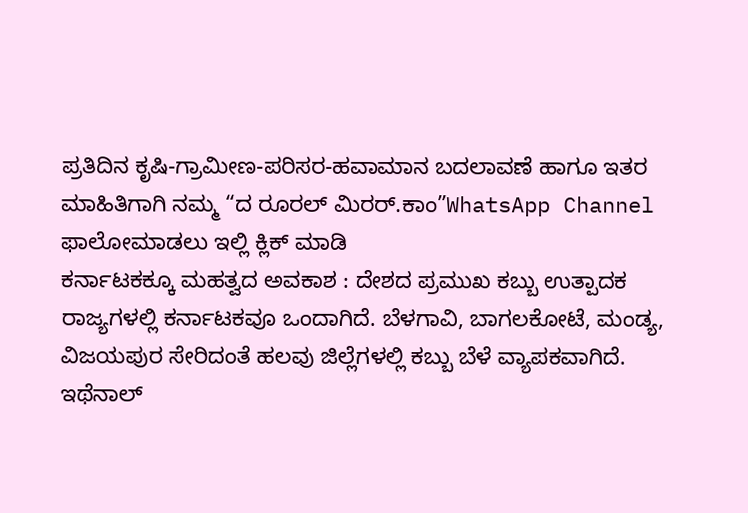ಪ್ರತಿದಿನ ಕೃಷಿ-ಗ್ರಾಮೀಣ-ಪರಿಸರ-ಹವಾಮಾನ ಬದಲಾವಣೆ ಹಾಗೂ ಇತರ ಮಾಹಿತಿಗಾಗಿ ನಮ್ಮ “ದ ರೂರಲ್ ಮಿರರ್.ಕಾಂ”WhatsApp Channel ಫಾಲೋಮಾಡಲು ಇಲ್ಲಿ ಕ್ಲಿಕ್ ಮಾಡಿ
ಕರ್ನಾಟಕಕ್ಕೂ ಮಹತ್ವದ ಅವಕಾಶ : ದೇಶದ ಪ್ರಮುಖ ಕಬ್ಬು ಉತ್ಪಾದಕ ರಾಜ್ಯಗಳಲ್ಲಿ ಕರ್ನಾಟಕವೂ ಒಂದಾಗಿದೆ. ಬೆಳಗಾವಿ, ಬಾಗಲಕೋಟೆ, ಮಂಡ್ಯ, ವಿಜಯಪುರ ಸೇರಿದಂತೆ ಹಲವು ಜಿಲ್ಲೆಗಳಲ್ಲಿ ಕಬ್ಬು ಬೆಳೆ ವ್ಯಾಪಕವಾಗಿದೆ. ಇಥೆನಾಲ್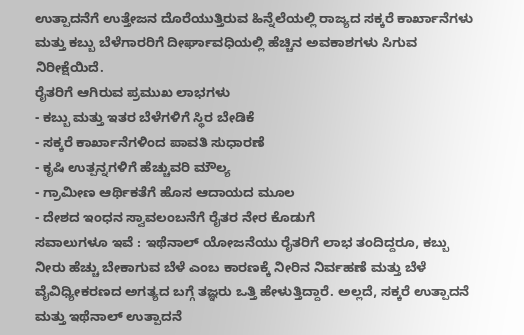ಉತ್ಪಾದನೆಗೆ ಉತ್ತೇಜನ ದೊರೆಯುತ್ತಿರುವ ಹಿನ್ನೆಲೆಯಲ್ಲಿ ರಾಜ್ಯದ ಸಕ್ಕರೆ ಕಾರ್ಖಾನೆಗಳು ಮತ್ತು ಕಬ್ಬು ಬೆಳೆಗಾರರಿಗೆ ದೀರ್ಘಾವಧಿಯಲ್ಲಿ ಹೆಚ್ಚಿನ ಅವಕಾಶಗಳು ಸಿಗುವ ನಿರೀಕ್ಷೆಯಿದೆ.
ರೈತರಿಗೆ ಆಗಿರುವ ಪ್ರಮುಖ ಲಾಭಗಳು
- ಕಬ್ಬು ಮತ್ತು ಇತರ ಬೆಳೆಗಳಿಗೆ ಸ್ಥಿರ ಬೇಡಿಕೆ
- ಸಕ್ಕರೆ ಕಾರ್ಖಾನೆಗಳಿಂದ ಪಾವತಿ ಸುಧಾರಣೆ
- ಕೃಷಿ ಉತ್ಪನ್ನಗಳಿಗೆ ಹೆಚ್ಚುವರಿ ಮೌಲ್ಯ
- ಗ್ರಾಮೀಣ ಆರ್ಥಿಕತೆಗೆ ಹೊಸ ಆದಾಯದ ಮೂಲ
- ದೇಶದ ಇಂಧನ ಸ್ವಾವಲಂಬನೆಗೆ ರೈತರ ನೇರ ಕೊಡುಗೆ
ಸವಾಲುಗಳೂ ಇವೆ : ಇಥೆನಾಲ್ ಯೋಜನೆಯು ರೈತರಿಗೆ ಲಾಭ ತಂದಿದ್ದರೂ, ಕಬ್ಬು ನೀರು ಹೆಚ್ಚು ಬೇಕಾಗುವ ಬೆಳೆ ಎಂಬ ಕಾರಣಕ್ಕೆ ನೀರಿನ ನಿರ್ವಹಣೆ ಮತ್ತು ಬೆಳೆ ವೈವಿಧ್ಯೀಕರಣದ ಅಗತ್ಯದ ಬಗ್ಗೆ ತಜ್ಞರು ಒತ್ತಿ ಹೇಳುತ್ತಿದ್ದಾರೆ. ಅಲ್ಲದೆ, ಸಕ್ಕರೆ ಉತ್ಪಾದನೆ ಮತ್ತು ಇಥೆನಾಲ್ ಉತ್ಪಾದನೆ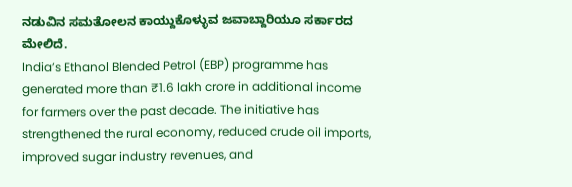ನಡುವಿನ ಸಮತೋಲನ ಕಾಯ್ದುಕೊಳ್ಳುವ ಜವಾಬ್ದಾರಿಯೂ ಸರ್ಕಾರದ ಮೇಲಿದೆ.
India’s Ethanol Blended Petrol (EBP) programme has generated more than ₹1.6 lakh crore in additional income for farmers over the past decade. The initiative has strengthened the rural economy, reduced crude oil imports, improved sugar industry revenues, and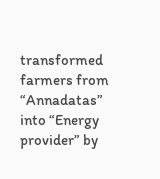transformed farmers from “Annadatas” into “Energy provider” by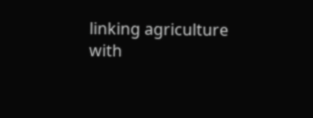linking agriculture with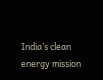India’s clean energy mission